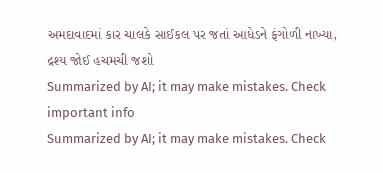અમદાવાદમાં કાર ચાલકે સાઈકલ પર જતાં આધેડને ફંગોળી નાખ્યા, દ્રશ્ય જોઈ હચમચી જશો
Summarized by AI; it may make mistakes. Check important info
Summarized by AI; it may make mistakes. Check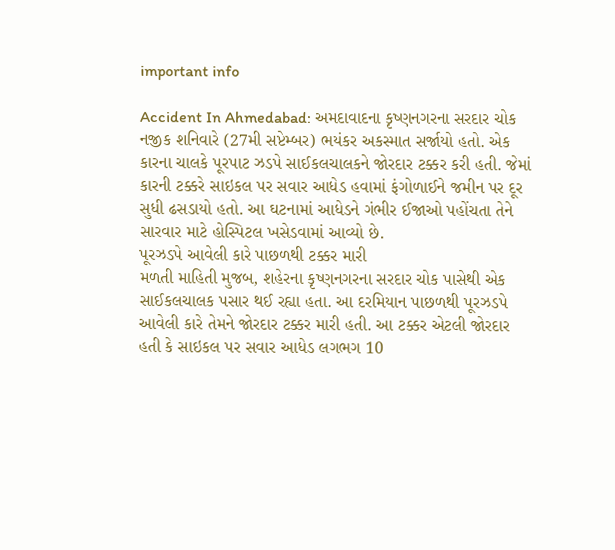important info

Accident In Ahmedabad: અમદાવાદના કૃષ્ણનગરના સરદાર ચોક નજીક શનિવારે (27મી સપ્ટેમ્બર) ભયંકર અકસ્માત સર્જાયો હતો. એક કારના ચાલકે પૂરપાટ ઝડપે સાઈકલચાલકને જોરદાર ટક્કર કરી હતી. જેમાં કારની ટક્કરે સાઇકલ પર સવાર આધેડ હવામાં ફંગોળાઈને જમીન પર દૂર સુધી ઢસડાયો હતો. આ ઘટનામાં આધેડને ગંભીર ઈજાઓ પહોંચતા તેને સારવાર માટે હોસ્પિટલ ખસેડવામાં આવ્યો છે.
પૂરઝડપે આવેલી કારે પાછળથી ટક્કર મારી
મળતી માહિતી મુજબ, શહેરના કૃષ્ણનગરના સરદાર ચોક પાસેથી એક સાઈકલચાલક પસાર થઈ રહ્યા હતા. આ દરમિયાન પાછળથી પૂરઝડપે આવેલી કારે તેમને જોરદાર ટક્કર મારી હતી. આ ટક્કર એટલી જોરદાર હતી કે સાઇકલ પર સવાર આધેડ લગભગ 10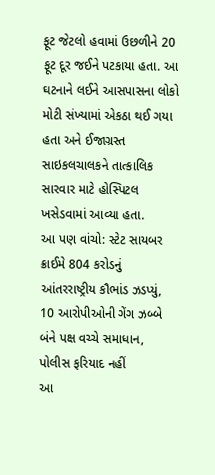ફૂટ જેટલો હવામાં ઉછળીને 20 ફૂટ દૂર જઈને પટકાયા હતા. આ ઘટનાને લઈને આસપાસના લોકો મોટી સંખ્યામાં એકઠા થઈ ગયા હતા અને ઈજાગ્રસ્ત સાઇકલચાલકને તાત્કાલિક સારવાર માટે હોસ્પિટલ ખસેડવામાં આવ્યા હતા.
આ પણ વાંચો: સ્ટેટ સાયબર ક્રાઈમે 804 કરોડનું આંતરરાષ્ટ્રીય કૌભાંડ ઝડપ્યું, 10 આરોપીઓની ગેંગ ઝબ્બે
બંને પક્ષ વચ્ચે સમાધાન, પોલીસ ફરિયાદ નહીં
આ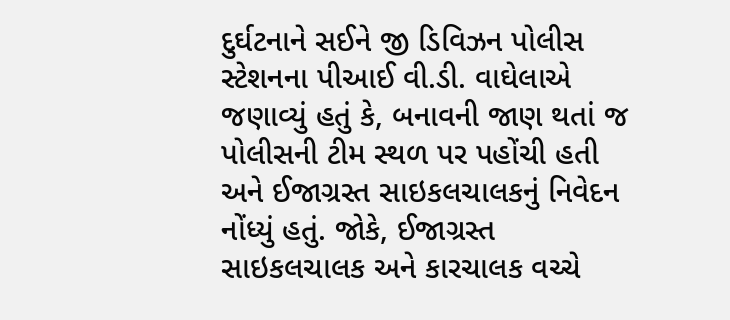દુર્ઘટનાને સઈને જી ડિવિઝન પોલીસ સ્ટેશનના પીઆઈ વી.ડી. વાઘેલાએ જણાવ્યું હતું કે, બનાવની જાણ થતાં જ પોલીસની ટીમ સ્થળ પર પહોંચી હતી અને ઈજાગ્રસ્ત સાઇકલચાલકનું નિવેદન નોંધ્યું હતું. જોકે, ઈજાગ્રસ્ત સાઇકલચાલક અને કારચાલક વચ્ચે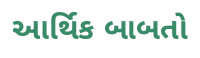આર્થિક બાબતો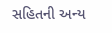સહિતની અન્ય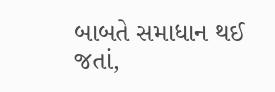બાબતે સમાધાન થઈ જતાં,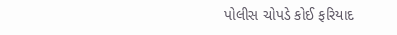પોલીસ ચોપડે કોઈ ફરિયાદ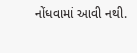નોંધવામાં આવી નથી.